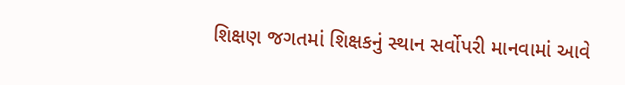શિક્ષણ જગતમાં શિક્ષકનું સ્થાન સર્વોપરી માનવામાં આવે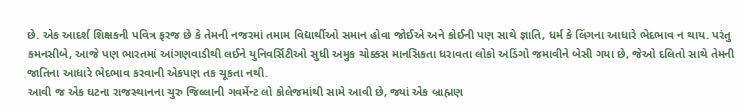છે. એક આદર્શ શિક્ષકની પવિત્ર ફરજ છે કે તેમની નજરમાં તમામ વિદ્યાર્થીઓ સમાન હોવા જોઈએ અને કોઈની પણ સાથે જ્ઞાતિ, ધર્મ કે લિંગના આધારે ભેદભાવ ન થાય. પરંતુ કમનસીબે, આજે પણ ભારતમાં આંગણવાડીથી લઈને યુનિવર્સિટીઓ સુધી અમુક ચોક્કસ માનસિકતા ધરાવતા લોકો અડિંગો જમાવીને બેસી ગયા છે, જેઓ દલિતો સાથે તેમની જાતિના આધારે ભેદભાવ કરવાની એકપણ તક ચૂકતા નથી.
આવી જ એક ઘટના રાજસ્થાનના ચુરુ જિલ્લાની ગવર્મેન્ટ લો કોલેજમાંથી સામે આવી છે, જ્યાં એક બ્રાહ્મણ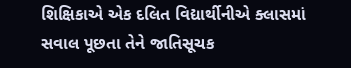શિક્ષિકાએ એક દલિત વિદ્યાર્થીનીએ ક્લાસમાં સવાલ પૂછતા તેને જાતિસૂચક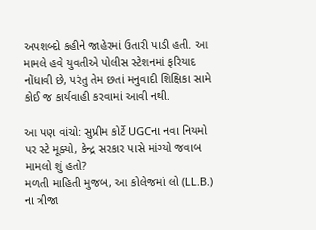અપશબ્દો કહીને જાહેરમાં ઉતારી પાડી હતી. આ મામલે હવે યુવતીએ પોલીસ સ્ટેશનમાં ફરિયાદ નોંધાવી છે, પરંતુ તેમ છતાં મનુવાદી શિક્ષિકા સામે કોઈ જ કાર્યવાહી કરવામાં આવી નથી.

આ પણ વાંચો: સુપ્રીમ કોર્ટે UGCના નવા નિયમો પર સ્ટે મૂક્યો, કેન્દ્ર સરકાર પાસે માંગ્યો જવાબ
મામલો શું હતો?
મળતી માહિતી મુજબ, આ કોલેજમાં લો (LL.B.) ના ત્રીજા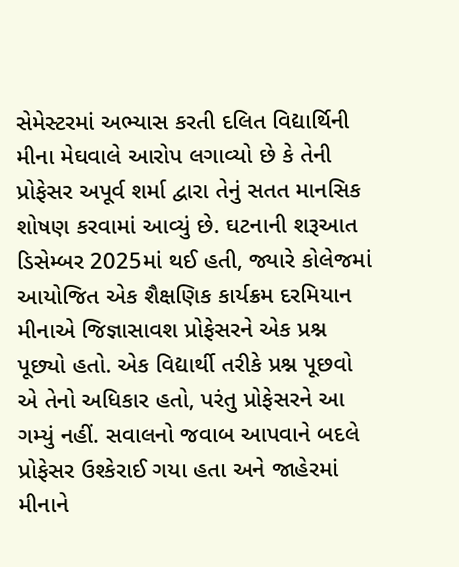સેમેસ્ટરમાં અભ્યાસ કરતી દલિત વિદ્યાર્થિની મીના મેઘવાલે આરોપ લગાવ્યો છે કે તેની પ્રોફેસર અપૂર્વ શર્મા દ્વારા તેનું સતત માનસિક શોષણ કરવામાં આવ્યું છે. ઘટનાની શરૂઆત ડિસેમ્બર 2025માં થઈ હતી, જ્યારે કોલેજમાં આયોજિત એક શૈક્ષણિક કાર્યક્રમ દરમિયાન મીનાએ જિજ્ઞાસાવશ પ્રોફેસરને એક પ્રશ્ન પૂછ્યો હતો. એક વિદ્યાર્થી તરીકે પ્રશ્ન પૂછવો એ તેનો અધિકાર હતો, પરંતુ પ્રોફેસરને આ ગમ્યું નહીં. સવાલનો જવાબ આપવાને બદલે પ્રોફેસર ઉશ્કેરાઈ ગયા હતા અને જાહેરમાં મીનાને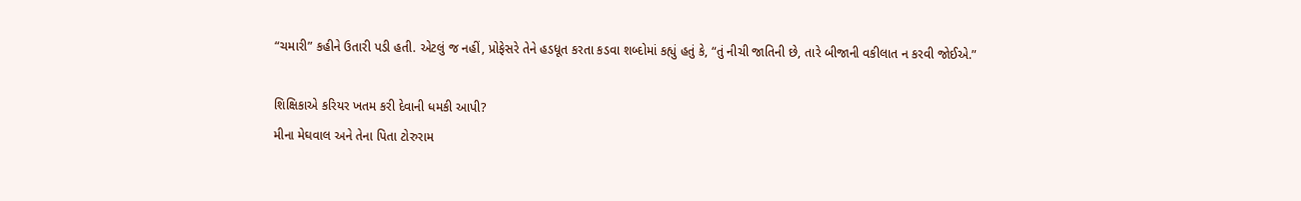“ચમારી” કહીને ઉતારી પડી હતી. એટલું જ નહીં, પ્રોફેસરે તેને હડધૂત કરતા કડવા શબ્દોમાં કહ્યું હતું કે, “તું નીચી જાતિની છે, તારે બીજાની વકીલાત ન કરવી જોઈએ.”

શિક્ષિકાએ કરિયર ખતમ કરી દેવાની ધમકી આપી?
મીના મેઘવાલ અને તેના પિતા ટોરુરામ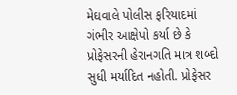મેઘવાલે પોલીસ ફરિયાદમાં ગંભીર આક્ષેપો કર્યા છે કે પ્રોફેસરની હેરાનગતિ માત્ર શબ્દો સુધી મર્યાદિત નહોતી. પ્રોફેસર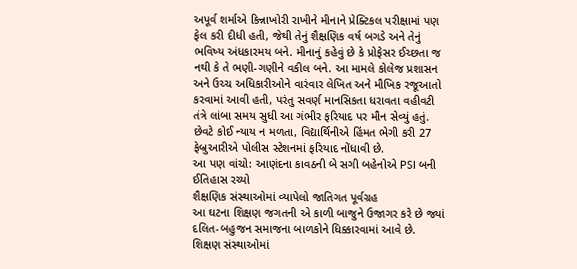અપૂર્વ શર્માએ કિન્નાખોરી રાખીને મીનાને પ્રેક્ટિકલ પરીક્ષામાં પણ ફેલ કરી દીધી હતી, જેથી તેનું શૈક્ષણિક વર્ષ બગડે અને તેનું ભવિષ્ય અંધકારમય બને. મીનાનું કહેવું છે કે પ્રોફેસર ઈચ્છતા જ નથી કે તે ભણી-ગણીને વકીલ બને. આ મામલે કોલેજ પ્રશાસન અને ઉચ્ચ અધિકારીઓને વારંવાર લેખિત અને મૌખિક રજૂઆતો કરવામાં આવી હતી, પરંતુ સવર્ણ માનસિકતા ધરાવતા વહીવટી તંત્રે લાંબા સમય સુધી આ ગંભીર ફરિયાદ પર મૌન સેવ્યું હતું. છેવટે કોઈ ન્યાય ન મળતા, વિદ્યાર્થિનીએ હિંમત ભેગી કરી 27 ફેબ્રુઆરીએ પોલીસ સ્ટેશનમાં ફરિયાદ નોંધાવી છે.
આ પણ વાંચો: આણંદના કાવઠની બે સગી બહેનોએ PSI બની ઈતિહાસ રચ્યો
શૈક્ષણિક સંસ્થાઓમાં વ્યાપેલો જાતિગત પૂર્વગ્રહ
આ ઘટના શિક્ષણ જગતની એ કાળી બાજુને ઉજાગર કરે છે જ્યાં દલિત-બહુજન સમાજના બાળકોને ધિક્કારવામાં આવે છે. શિક્ષણ સંસ્થાઓમાં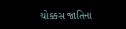ચોક્કસ જાતિના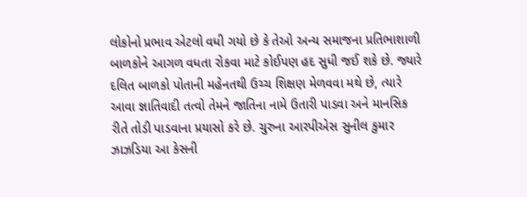લોકોનો પ્રભાવ એટલો વધી ગયો છે કે તેઓ અન્ય સમાજના પ્રતિભાશાળી બાળકોને આગળ વધતા રોકવા માટે કોઈપણ હદ સુધી જઈ શકે છે. જ્યારે દલિત બાળકો પોતાની મહેનતથી ઉચ્ચ શિક્ષણ મેળવવા મથે છે, ત્યારે આવા જ્ઞાતિવાદી તત્વો તેમને જાતિના નામે ઉતારી પાડવા અને માનસિક રીતે તોડી પાડવાના પ્રયાસો કરે છે. ચુરુના આરપીએસ સુનીલ કુમાર ઝાઝડિયા આ કેસની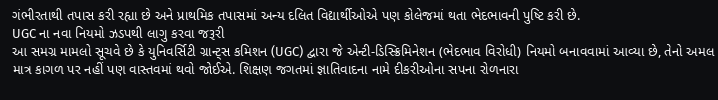ગંભીરતાથી તપાસ કરી રહ્યા છે અને પ્રાથમિક તપાસમાં અન્ય દલિત વિદ્યાર્થીઓએ પણ કોલેજમાં થતા ભેદભાવની પુષ્ટિ કરી છે.
UGC ના નવા નિયમો ઝડપથી લાગુ કરવા જરૂરી
આ સમગ્ર મામલો સૂચવે છે કે યુનિવર્સિટી ગ્રાન્ટ્સ કમિશન (UGC) દ્વારા જે એન્ટી-ડિસ્ક્રિમિનેશન (ભેદભાવ વિરોધી) નિયમો બનાવવામાં આવ્યા છે, તેનો અમલ માત્ર કાગળ પર નહીં પણ વાસ્તવમાં થવો જોઈએ. શિક્ષણ જગતમાં જ્ઞાતિવાદના નામે દીકરીઓના સપના રોળનારા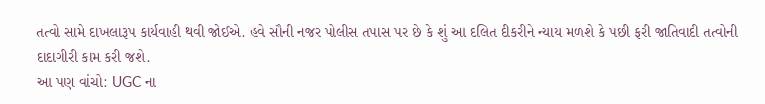તત્વો સામે દાખલારૂપ કાર્યવાહી થવી જોઈએ. હવે સૌની નજર પોલીસ તપાસ પર છે કે શું આ દલિત દીકરીને ન્યાય મળશે કે પછી ફરી જાતિવાદી તત્વોની દાદાગીરી કામ કરી જશે.
આ પણ વાંચો: UGC ના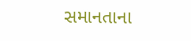સમાનતાના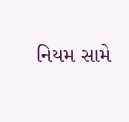નિયમ સામે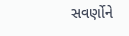સવર્ણોને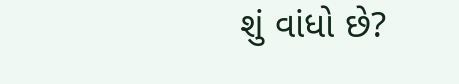શું વાંધો છે?